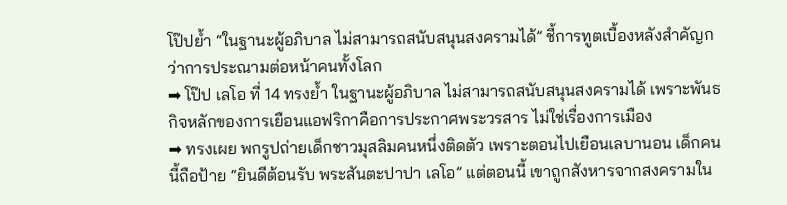โป๊ปย้ำ “ในฐานะผู้อภิบาล ไม่สามารถสนับสนุนสงครามได้” ชี้การทูตเบื้องหลังสำคัญกว่าการประณามต่อหน้าคนทั้งโลก
➡ โป๊ป เลโอ ที่ 14 ทรงย้ำ ในฐานะผู้อภิบาล ไม่สามารถสนับสนุนสงครามได้ เพราะพันธกิจหลักของการเยือนแอฟริกาคือการประกาศพระวรสาร ไม่ใช่เรื่องการเมือง
➡ ทรงเผย พกรูปถ่ายเด็กชาวมุสลิมคนหนึ่งติดตัว เพราะตอนไปเยือนเลบานอน เด็กคนนี้ถือป้าย “ยินดีต้อนรับ พระสันตะปาปา เลโอ” แต่ตอนนี้ เขาถูกสังหารจากสงครามใน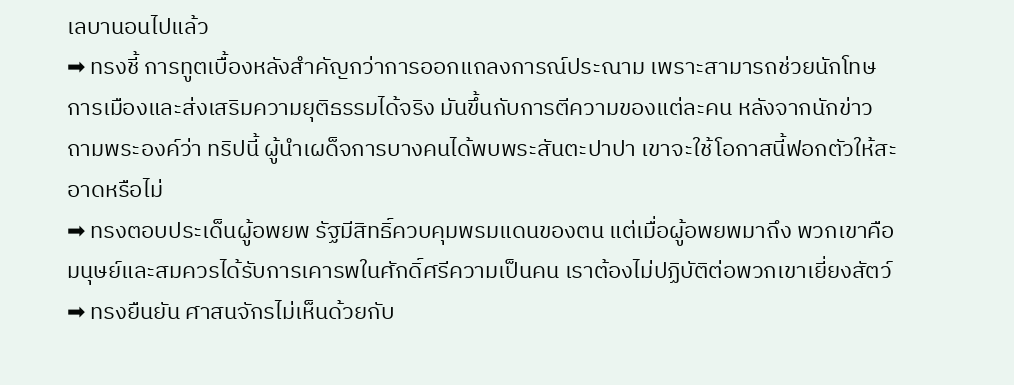เลบานอนไปแล้ว
➡ ทรงชี้ การทูตเบื้องหลังสำคัญกว่าการออกแถลงการณ์ประณาม เพราะสามารถช่วยนักโทษการเมืองและส่งเสริมความยุติธรรมได้จริง มันขึ้นกับการตีความของแต่ละคน หลังจากนักข่าวถามพระองค์ว่า ทริปนี้ ผู้นำเผด็จการบางคนได้พบพระสันตะปาปา เขาจะใช้โอกาสนี้ฟอกตัวให้สะอาดหรือไม่
➡ ทรงตอบประเด็นผู้อพยพ รัฐมีสิทธิ์ควบคุมพรมแดนของตน แต่เมื่อผู้อพยพมาถึง พวกเขาคือมนุษย์และสมควรได้รับการเคารพในศักดิ์ศรีความเป็นคน เราต้องไม่ปฏิบัติต่อพวกเขาเยี่ยงสัตว์
➡ ทรงยืนยัน ศาสนจักรไม่เห็นด้วยกับ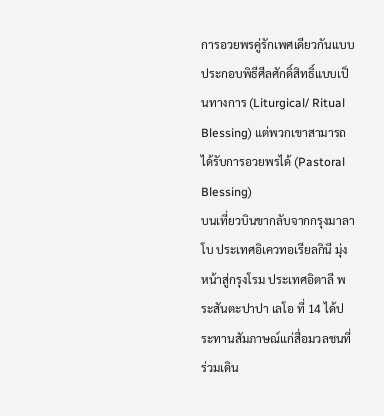การอวยพรคู่รักเพศเดียวกันแบบประกอบพิธีศีลศักดิ์สิทธิ์แบบเป็นทางการ (Liturgical/ Ritual Blessing) แต่พวกเขาสามารถได้รับการอวยพรได้ (Pastoral Blessing)
บนเที่ยวบินขากลับจากกรุงมาลาโบ ประเทศอิเควทอเรียลกินี มุ่งหน้าสู่กรุงโรม ประเทศอิตาลี พระสันตะปาปา เลโอ ที่ 14 ได้ประทานสัมภาษณ์แก่สื่อมวลชนที่ร่วมเดิน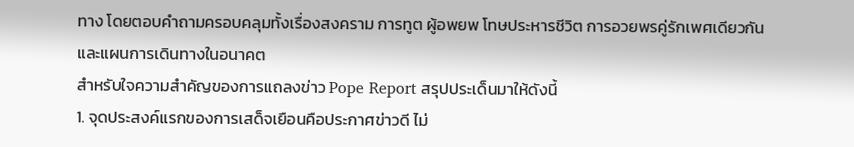ทาง โดยตอบคำถามครอบคลุมทั้งเรื่องสงคราม การทูต ผู้อพยพ โทษประหารชีวิต การอวยพรคู่รักเพศเดียวกัน และแผนการเดินทางในอนาคต
สำหรับใจความสำคัญของการแถลงข่าว Pope Report สรุปประเด็นมาให้ดังนี้
1. จุดประสงค์แรกของการเสด็จเยือนคือประกาศข่าวดี ไม่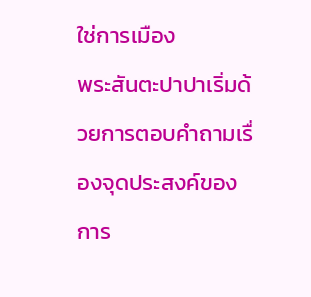ใช่การเมือง
พระสันตะปาปาเริ่มด้วยการตอบคำถามเรื่องจุดประสงค์ของการ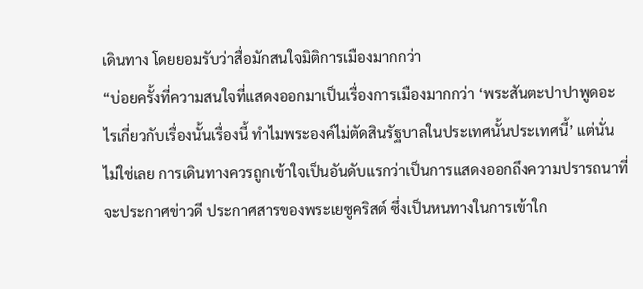เดินทาง โดยยอมรับว่าสื่อมักสนใจมิติการเมืองมากกว่า
“บ่อยครั้งที่ความสนใจที่แสดงออกมาเป็นเรื่องการเมืองมากกว่า ‘พระสันตะปาปาพูดอะไรเกี่ยวกับเรื่องนั้นเรื่องนี้ ทำไมพระองค์ไม่ตัดสินรัฐบาลในประเทศนั้นประเทศนี้’ แต่นั่นไม่ใช่เลย การเดินทางควรถูกเข้าใจเป็นอันดับแรกว่าเป็นการแสดงออกถึงความปรารถนาที่จะประกาศข่าวดี ประกาศสารของพระเยซูคริสต์ ซึ่งเป็นหนทางในการเข้าใก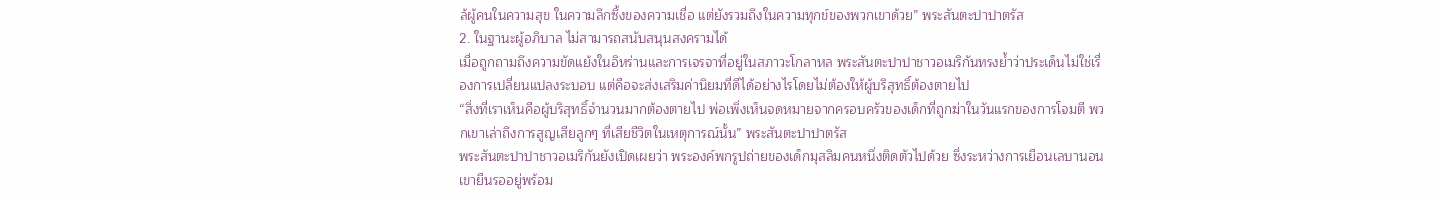ล้ผู้คนในความสุข ในความลึกซึ้งของความเชื่อ แต่ยังรวมถึงในความทุกข์ของพวกเขาด้วย” พระสันตะปาปาตรัส
2. ในฐานะผู้อภิบาล ไม่สามารถสนับสนุนสงครามได้
เมื่อถูกถามถึงความขัดแย้งในอิหร่านและการเจรจาที่อยู่ในสภาวะโกลาหล พระสันตะปาปาชาวอเมริกันทรงย้ำว่าประเด็นไม่ใช่เรื่องการเปลี่ยนแปลงระบอบ แต่คือจะส่งเสริมค่านิยมที่ดีได้อย่างไรโดยไม่ต้องให้ผู้บริสุทธิ์ต้องตายไป
“สิ่งที่เราเห็นคือผู้บริสุทธิ์จำนวนมากต้องตายไป พ่อเพิ่งเห็นจดหมายจากครอบครัวของเด็กที่ถูกฆ่าในวันแรกของการโจมตี พวกเขาเล่าถึงการสูญเสียลูกๆ ที่เสียชีวิตในเหตุการณ์นั้น” พระสันตะปาปาตรัส
พระสันตะปาปาชาวอเมริกันยังเปิดเผยว่า พระองค์พกรูปถ่ายของเด็กมุสลิมคนหนึ่งติดตัวไปด้วย ซึ่งระหว่างการเยือนเลบานอน เขายืนรออยู่พร้อม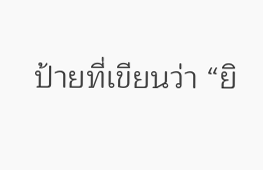ป้ายที่เขียนว่า “ยิ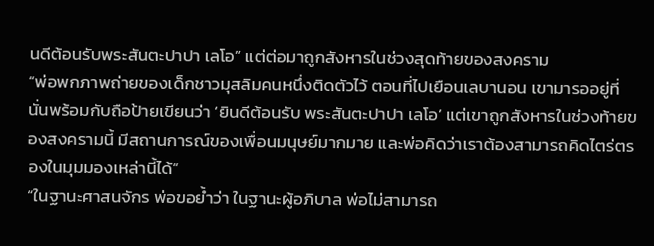นดีต้อนรับพระสันตะปาปา เลโอ” แต่ต่อมาถูกสังหารในช่วงสุดท้ายของสงคราม
“พ่อพกภาพถ่ายของเด็กชาวมุสลิมคนหนึ่งติดตัวไว้ ตอนที่ไปเยือนเลบานอน เขามารออยู่ที่นั่นพร้อมกับถือป้ายเขียนว่า ‘ยินดีต้อนรับ พระสันตะปาปา เลโอ’ แต่เขาถูกสังหารในช่วงท้ายของสงครามนี้ มีสถานการณ์ของเพื่อนมนุษย์มากมาย และพ่อคิดว่าเราต้องสามารถคิดไตร่ตรองในมุมมองเหล่านี้ได้”
“ในฐานะศาสนจักร พ่อขอย้ำว่า ในฐานะผู้อภิบาล พ่อไม่สามารถ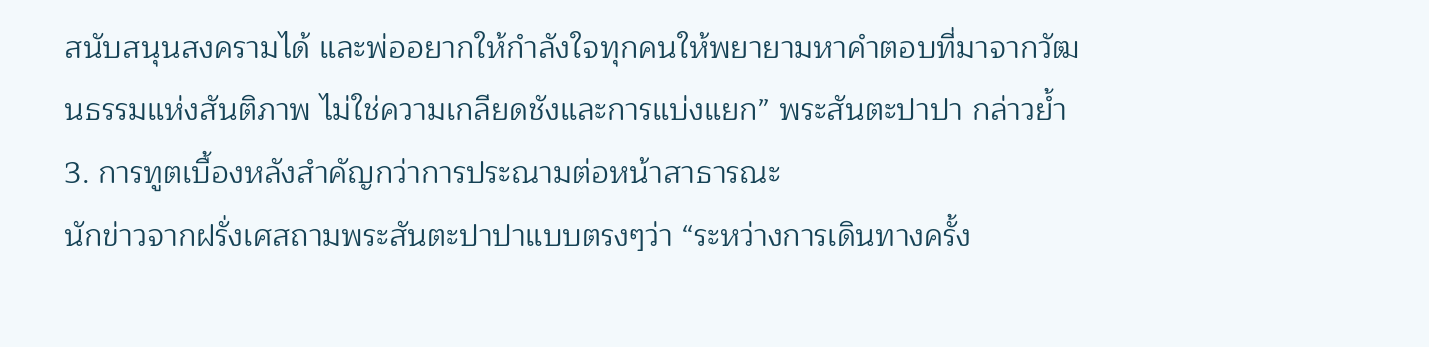สนับสนุนสงครามได้ และพ่ออยากให้กำลังใจทุกคนให้พยายามหาคำตอบที่มาจากวัฒนธรรมแห่งสันติภาพ ไม่ใช่ความเกลียดชังและการแบ่งแยก” พระสันตะปาปา กล่าวย้ำ
3. การทูตเบื้องหลังสำคัญกว่าการประณามต่อหน้าสาธารณะ
นักข่าวจากฝรั่งเศสถามพระสันตะปาปาแบบตรงๆว่า “ระหว่างการเดินทางครั้ง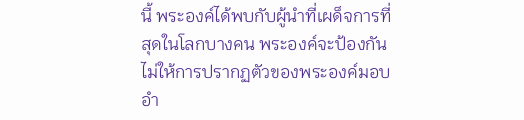นี้ พระองค์ได้พบกับผู้นำที่เผด็จการที่สุดในโลกบางคน พระองค์จะป้องกันไม่ให้การปรากฏตัวของพระองค์มอบอำ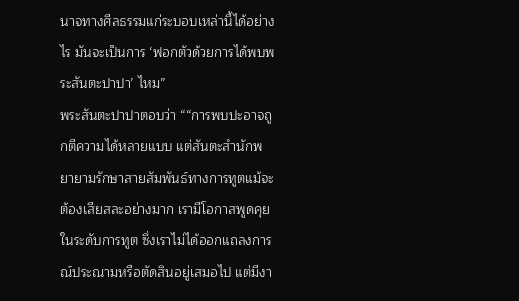นาจทางศีลธรรมแก่ระบอบเหล่านี้ได้อย่างไร มันจะเป็นการ ‘ฟอกตัวด้วยการได้พบพระสันตะปาปา’ ไหม”
พระสันตะปาปาตอบว่า ““การพบปะอาจถูกตีความได้หลายแบบ แต่สันตะสำนักพยายามรักษาสายสัมพันธ์ทางการทูตแม้จะต้องเสียสละอย่างมาก เรามีโอกาสพูดคุยในระดับการทูต ซึ่งเราไม่ได้ออกแถลงการณ์ประณามหรือตัดสินอยู่เสมอไป แต่มีงา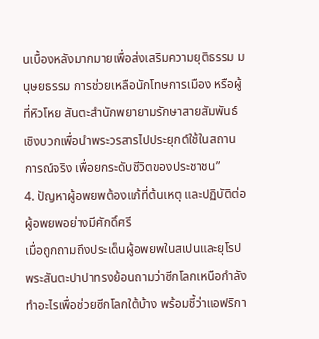นเบื้องหลังมากมายเพื่อส่งเสริมความยุติธรรม มนุษยธรรม การช่วยเหลือนักโทษการเมือง หรือผู้ที่หิวโหย สันตะสำนักพยายามรักษาสายสัมพันธ์เชิงบวกเพื่อนำพระวรสารไปประยุกต์ใช้ในสถานการณ์จริง เพื่อยกระดับชีวิตของประชาชน”
4. ปัญหาผู้อพยพต้องแก้ที่ต้นเหตุ และปฏิบัติต่อผู้อพยพอย่างมีศักดิ์ศรี
เมื่อถูกถามถึงประเด็นผู้อพยพในสเปนและยุโรป พระสันตะปาปาทรงย้อนถามว่าซีกโลกเหนือกำลังทำอะไรเพื่อช่วยซีกโลกใต้บ้าง พร้อมชี้ว่าแอฟริกา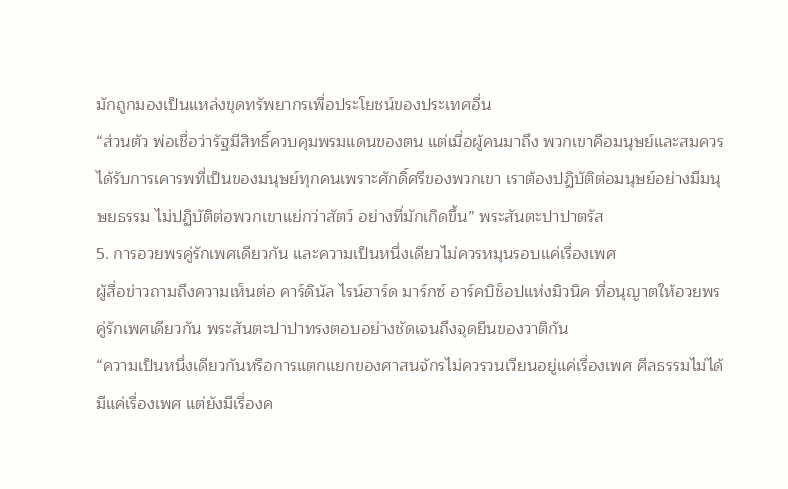มักถูกมองเป็นแหล่งขุดทรัพยากรเพื่อประโยชน์ของประเทศอื่น
“ส่วนตัว พ่อเชื่อว่ารัฐมีสิทธิ์ควบคุมพรมแดนของตน แต่เมื่อผู้คนมาถึง พวกเขาคือมนุษย์และสมควรได้รับการเคารพที่เป็นของมนุษย์ทุกคนเพราะศักดิ์ศรีของพวกเขา เราต้องปฏิบัติต่อมนุษย์อย่างมีมนุษยธรรม ไม่ปฏิบัติต่อพวกเขาแย่กว่าสัตว์ อย่างที่มักเกิดขึ้น” พระสันตะปาปาตรัส
5. การอวยพรคู่รักเพศเดียวกัน และความเป็นหนึ่งเดียวไม่ควรหมุนรอบแค่เรื่องเพศ
ผู้สื่อข่าวถามถึงความเห็นต่อ คาร์ดินัล ไรน์ฮาร์ด มาร์กซ์ อาร์คบิช็อปแห่งมิวนิค ที่อนุญาตให้อวยพรคู่รักเพศเดียวกัน พระสันตะปาปาทรงตอบอย่างชัดเจนถึงจุดยืนของวาติกัน
“ความเป็นหนึ่งเดียวกันหรือการแตกแยกของศาสนจักรไม่ควรวนเวียนอยู่แค่เรื่องเพศ ศีลธรรมไม่ได้มีแค่เรื่องเพศ แต่ยังมีเรื่องค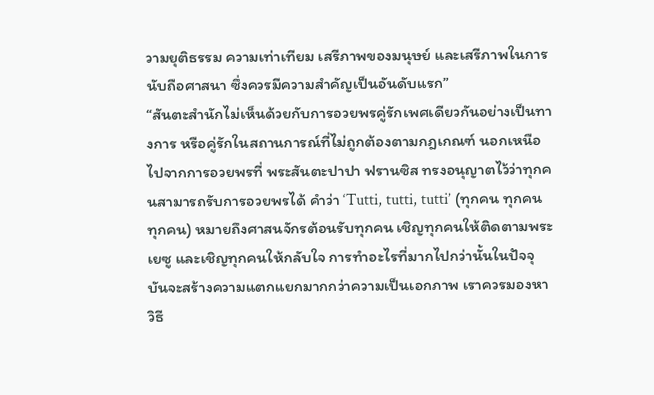วามยุติธรรม ความเท่าเทียม เสรีภาพของมนุษย์ และเสรีภาพในการนับถือศาสนา ซึ่งควรมีความสำคัญเป็นอันดับแรก”
“สันตะสำนักไม่เห็นด้วยกับการอวยพรคู่รักเพศเดียวกันอย่างเป็นทางการ หรือคู่รักในสถานการณ์ที่ไม่ถูกต้องตามกฎเกณฑ์ นอกเหนือไปจากการอวยพรที่ พระสันตะปาปา ฟรานซิส ทรงอนุญาตไว้ว่าทุกคนสามารถรับการอวยพรได้ คำว่า ‘Tutti, tutti, tutti’ (ทุกคน ทุกคน ทุกคน) หมายถึงศาสนจักรต้อนรับทุกคน เชิญทุกคนให้ติดตามพระเยซู และเชิญทุกคนให้กลับใจ การทำอะไรที่มากไปกว่านั้นในปัจจุบันจะสร้างความแตกแยกมากกว่าความเป็นเอกภาพ เราควรมองหาวิธี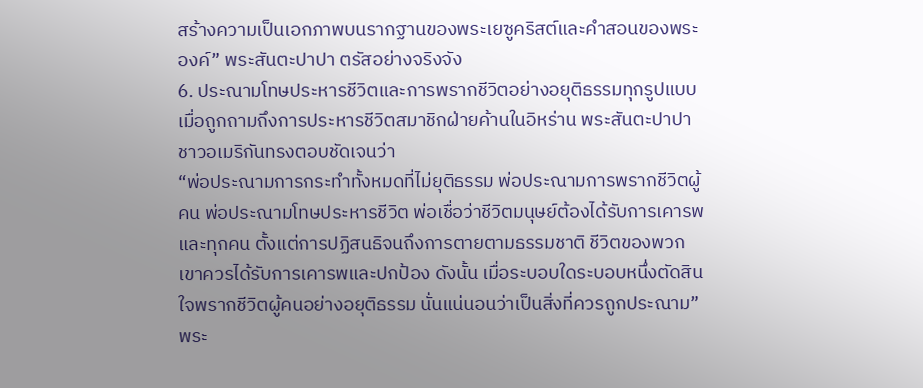สร้างความเป็นเอกภาพบนรากฐานของพระเยซูคริสต์และคำสอนของพระองค์” พระสันตะปาปา ตรัสอย่างจริงจัง
6. ประณามโทษประหารชีวิตและการพรากชีวิตอย่างอยุติธรรมทุกรูปแบบ
เมื่อถูกถามถึงการประหารชีวิตสมาชิกฝ่ายค้านในอิหร่าน พระสันตะปาปาชาวอเมริกันทรงตอบชัดเจนว่า
“พ่อประณามการกระทำทั้งหมดที่ไม่ยุติธรรม พ่อประณามการพรากชีวิตผู้คน พ่อประณามโทษประหารชีวิต พ่อเชื่อว่าชีวิตมนุษย์ต้องได้รับการเคารพ และทุกคน ตั้งแต่การปฏิสนธิจนถึงการตายตามธรรมชาติ ชีวิตของพวกเขาควรได้รับการเคารพและปกป้อง ดังนั้น เมื่อระบอบใดระบอบหนึ่งตัดสินใจพรากชีวิตผู้คนอย่างอยุติธรรม นั่นแน่นอนว่าเป็นสิ่งที่ควรถูกประณาม” พระ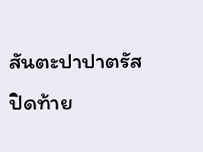สันตะปาปาตรัสปิดท้าย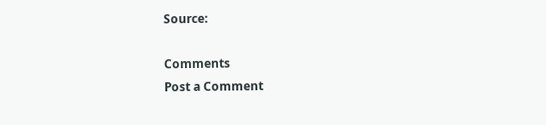Source:

Comments
Post a Comment